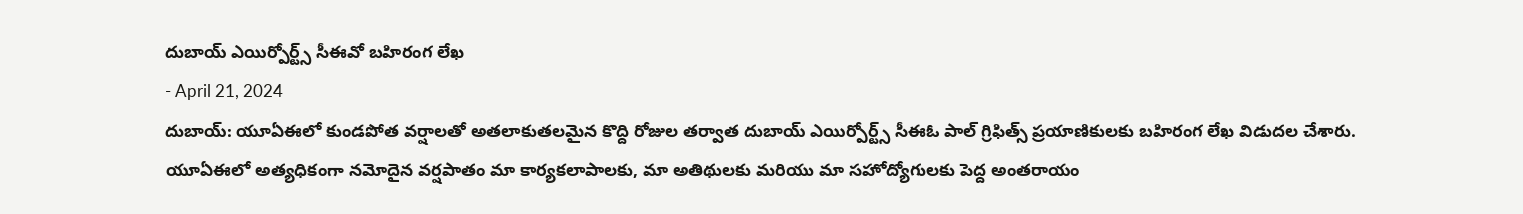దుబాయ్ ఎయిర్పోర్ట్స్ సీఈవో బహిరంగ లేఖ
- April 21, 2024
దుబాయ్: యూఏఈలో కుండపోత వర్షాలతో అతలాకుతలమైన కొద్ది రోజుల తర్వాత దుబాయ్ ఎయిర్పోర్ట్స్ సీఈఓ పాల్ గ్రిఫిత్స్ ప్రయాణికులకు బహిరంగ లేఖ విడుదల చేశారు. యూఏఈలో అత్యధికంగా నమోదైన వర్షపాతం మా కార్యకలాపాలకు, మా అతిథులకు మరియు మా సహోద్యోగులకు పెద్ద అంతరాయం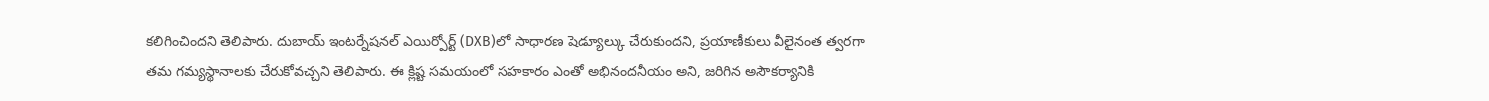కలిగించిందని తెలిపారు. దుబాయ్ ఇంటర్నేషనల్ ఎయిర్పోర్ట్ (DXB)లో సాధారణ షెడ్యూల్కు చేరుకుందని, ప్రయాణీకులు వీలైనంత త్వరగా తమ గమ్యస్థానాలకు చేరుకోవచ్చని తెలిపారు. ఈ క్లిష్ట సమయంలో సహకారం ఎంతో అభినందనీయం అని, జరిగిన అసౌకర్యానికి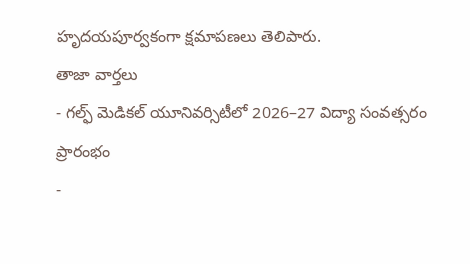హృదయపూర్వకంగా క్షమాపణలు తెలిపారు.
తాజా వార్తలు
- గల్ఫ్ మెడికల్ యూనివర్సిటీలో 2026–27 విద్యా సంవత్సరం ప్రారంభం
-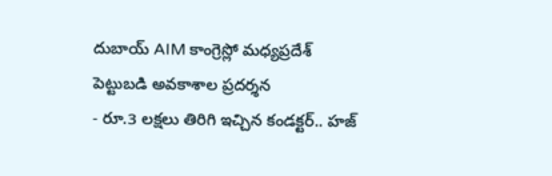దుబాయ్ AIM కాంగ్రెస్లో మధ్యప్రదేశ్ పెట్టుబడి అవకాశాల ప్రదర్శన
- రూ.3 లక్షలు తిరిగి ఇచ్చిన కండక్టర్.. హజ్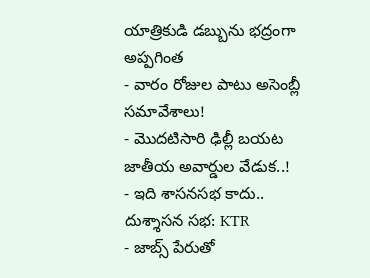యాత్రికుడి డబ్బును భద్రంగా అప్పగింత
- వారం రోజుల పాటు అసెంబ్లీ సమావేశాలు!
- మొదటిసారి ఢిల్లీ బయట జాతీయ అవార్డుల వేడుక..!
- ఇది శాసనసభ కాదు.. దుశ్శాసన సభ: KTR
- జాబ్స్ పేరుతో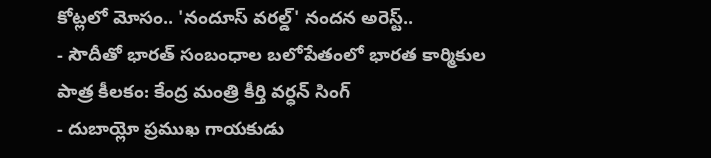కోట్లలో మోసం.. 'నందూస్ వరల్డ్' నందన అరెస్ట్..
- సౌదీతో భారత్ సంబంధాల బలోపేతంలో భారత కార్మికుల పాత్ర కీలకం: కేంద్ర మంత్రి కీర్తి వర్ధన్ సింగ్
- దుబాయ్లో ప్రముఖ గాయకుడు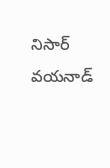నిసార్ వయనాడ్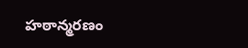హఠాన్మరణం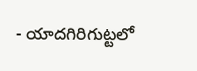- యాదగిరిగుట్టలో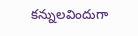కన్నులవిందుగా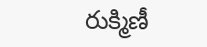రుక్మిణీ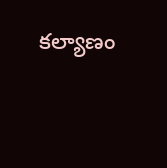కల్యాణం